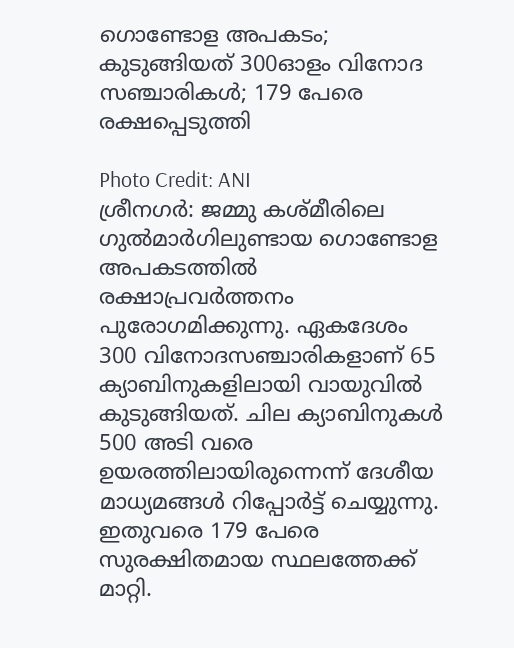ഗൊണ്ടോള അപകടം; കുടുങ്ങിയത് 300ഓളം വിനോദ സഞ്ചാരികൾ; 179 പേരെ രക്ഷപ്പെടുത്തി

Photo Credit: ANI
ശ്രീനഗർ: ജമ്മു കശ്മീരിലെ ഗുൽമാർഗിലുണ്ടായ ഗൊണ്ടോള അപകടത്തിൽ രക്ഷാപ്രവർത്തനം പുരോഗമിക്കുന്നു. ഏകദേശം 300 വിനോദസഞ്ചാരികളാണ് 65 ക്യാബിനുകളിലായി വായുവിൽ കുടുങ്ങിയത്. ചില ക്യാബിനുകൾ 500 അടി വരെ ഉയരത്തിലായിരുന്നെന്ന് ദേശീയ മാധ്യമങ്ങൾ റിപ്പോർട്ട് ചെയ്യുന്നു. ഇതുവരെ 179 പേരെ സുരക്ഷിതമായ സ്ഥലത്തേക്ക് മാറ്റി.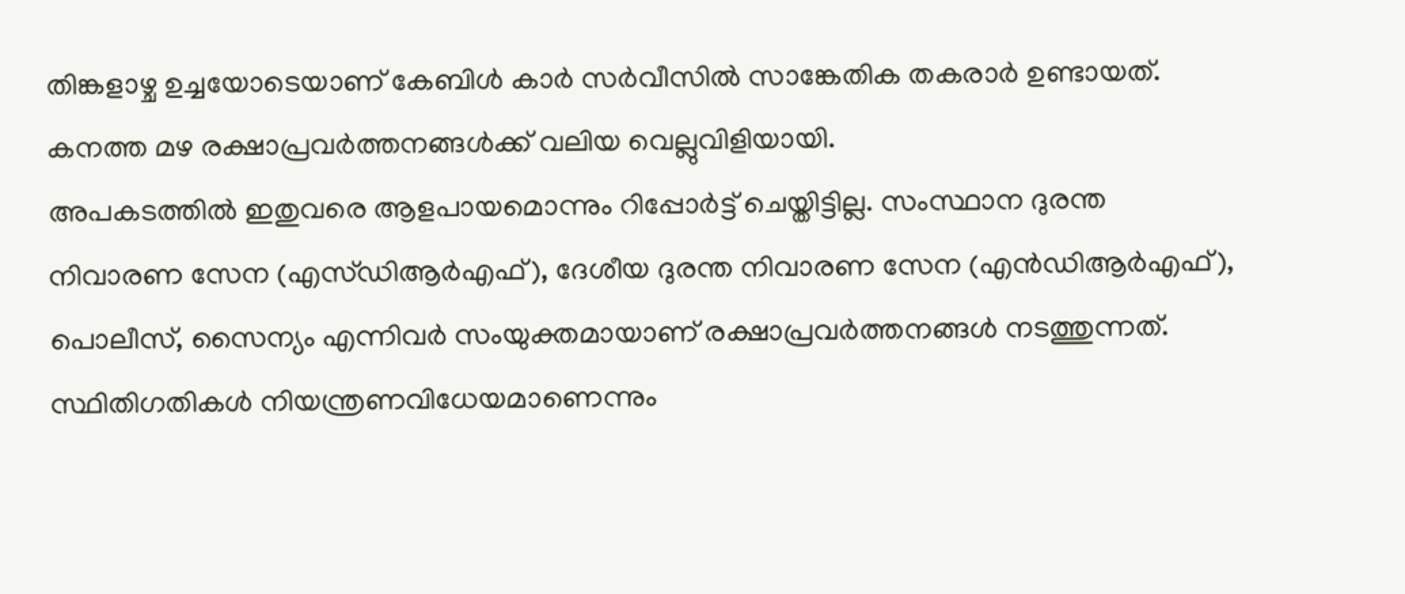തിങ്കളാഴ്ച ഉച്ചയോടെയാണ് കേബിൾ കാർ സർവീസിൽ സാങ്കേതിക തകരാർ ഉണ്ടായത്. കനത്ത മഴ രക്ഷാപ്രവർത്തനങ്ങൾക്ക് വലിയ വെല്ലുവിളിയായി.
അപകടത്തിൽ ഇതുവരെ ആളപായമൊന്നും റിപ്പോർട്ട് ചെയ്തിട്ടില്ല. സംസ്ഥാന ദുരന്ത നിവാരണ സേന (എസ്ഡിആർഎഫ്), ദേശീയ ദുരന്ത നിവാരണ സേന (എൻഡിആർഎഫ്), പൊലീസ്, സൈന്യം എന്നിവർ സംയുക്തമായാണ് രക്ഷാപ്രവർത്തനങ്ങൾ നടത്തുന്നത്. സ്ഥിതിഗതികൾ നിയന്ത്രണവിധേയമാണെന്നും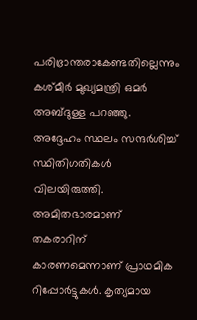പരിഭ്രാന്തരാകേണ്ടതില്ലെന്നും കശ്മീർ മുഖ്യമന്ത്രി ഒമർ അബ്ദുള്ള പറഞ്ഞു. അദ്ദേഹം സ്ഥലം സന്ദർശിച്ച് സ്ഥിതിഗതികൾ വിലയിരുത്തി.
അമിതഭാരമാണ് തകരാറിന് കാരണമെന്നാണ് പ്രാഥമിക റിപ്പോർട്ടുകൾ. കൃത്യമായ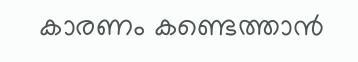കാരണം കണ്ടെത്താൻ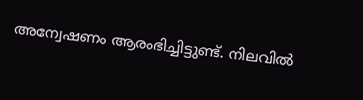അന്വേഷണം ആരംഭിച്ചിട്ടുണ്ട്. നിലവിൽ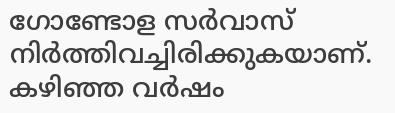ഗോണ്ടോള സർവാസ് നിർത്തിവച്ചിരിക്കുകയാണ്. കഴിഞ്ഞ വർഷം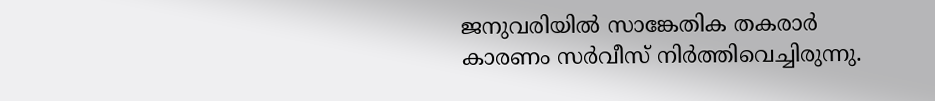ജനുവരിയിൽ സാങ്കേതിക തകരാർ കാരണം സർവീസ് നിർത്തിവെച്ചിരുന്നു.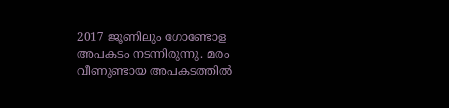2017 ജൂണിലും ഗോണ്ടോള അപകടം നടന്നിരുന്നു. മരം വീണുണ്ടായ അപകടത്തിൽ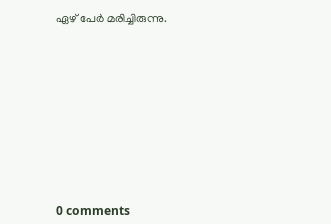ഏഴ് പേർ മരിച്ചിരുന്നു.










0 comments